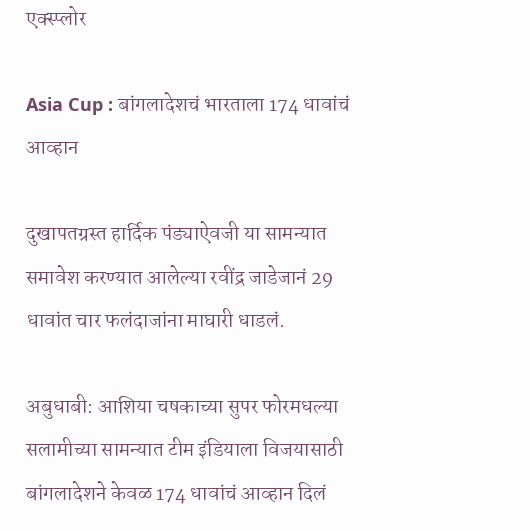एक्स्प्लोर

Asia Cup : बांगलादेशचं भारताला 174 धावांचं आव्हान

दुखापतग्रस्त हार्दिक पंड्याऐवजी या सामन्यात समावेश करण्यात आलेल्या रवींद्र जाडेजानं 29 धावांत चार फलंदाजांना माघारी धाडलं.

अबुधाबी: आशिया चषकाच्या सुपर फोरमधल्या सलामीच्या सामन्यात टीम इंडियाला विजयासाठी बांगलादेशने केवळ 174 धावांचं आव्हान दिलं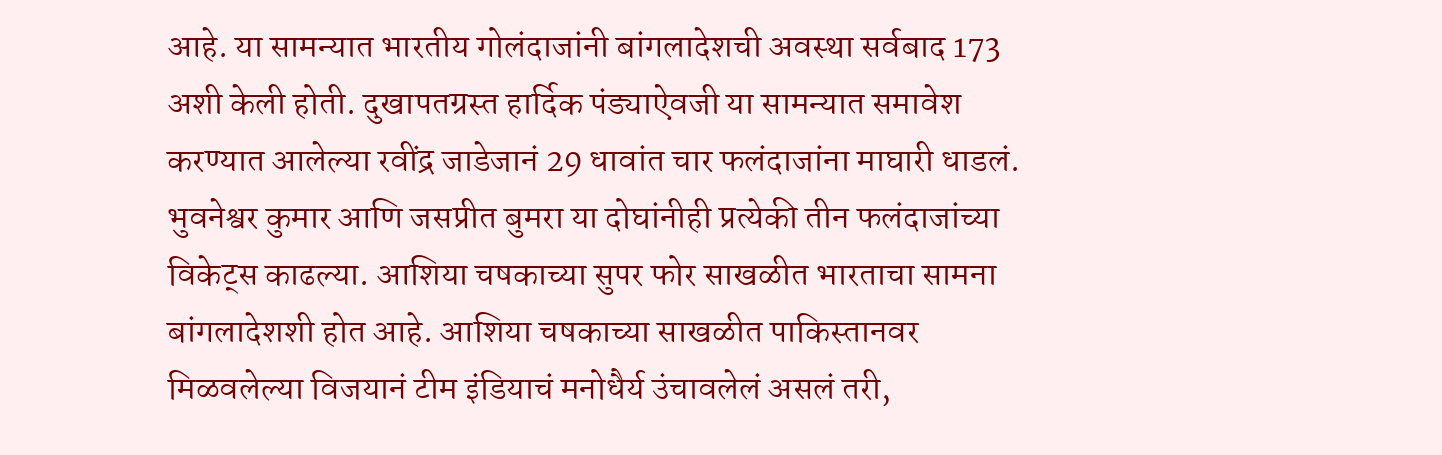आहे. या सामन्यात भारतीय गोलंदाजांनी बांगलादेशची अवस्था सर्वबाद 173 अशी केली होती. दुखापतग्रस्त हार्दिक पंड्याऐवजी या सामन्यात समावेश करण्यात आलेल्या रवींद्र जाडेजानं 29 धावांत चार फलंदाजांना माघारी धाडलं. भुवनेश्वर कुमार आणि जसप्रीत बुमरा या दोघांनीही प्रत्येकी तीन फलंदाजांच्या विकेट्स काढल्या. आशिया चषकाच्या सुपर फोर साखळीत भारताचा सामना बांगलादेशशी होत आहे. आशिया चषकाच्या साखळीत पाकिस्तानवर मिळवलेल्या विजयानं टीम इंडियाचं मनोधैर्य उंचावलेलं असलं तरी,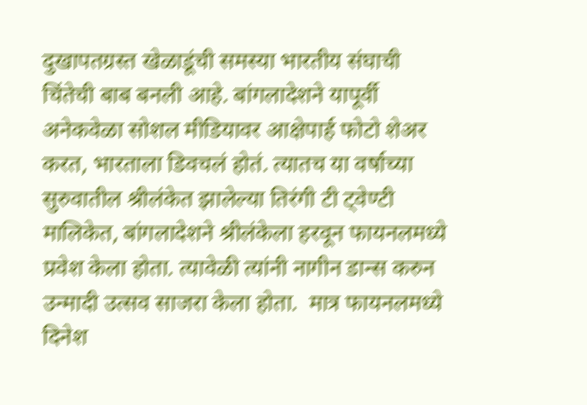दुखापतग्रस्त खेळाडूंची समस्या भारतीय संघाची चिंतेची बाब बनली आहे. बांगलादेशने यापूर्वी अनेकवेळा सोशल मीडियावर आक्षेपार्ह फोटो शेअर करत, भारताला डिवचलं होतं. त्यातच या वर्षाच्या सुरुवातील श्रीलंकेत झालेल्या तिरंगी टी ट्वेण्टी मालिकेत, बांगलादेशने श्रीलंकेला हरवून फायनलमध्ये प्रवेश केला होता. त्यावेळी त्यांनी नागीन डान्स करुन उन्मादी उत्सव साजरा केला होता.  मात्र फायनलमध्ये दिनेश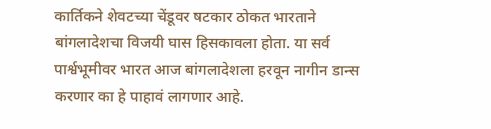कार्तिकने शेवटच्या चेंडूवर षटकार ठोकत भारताने बांगलादेशचा विजयी घास हिसकावला होता. या सर्व पार्श्वभूमीवर भारत आज बांगलादेशला हरवून नागीन डान्स करणार का हे पाहावं लागणार आहे.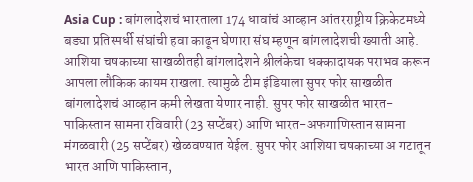Asia Cup : बांगलादेशचं भारताला 174 धावांचं आव्हान आंतरराष्ट्रीय क्रिकेटमध्ये बड्या प्रतिस्पर्धी संघांची हवा काढून घेणारा संघ म्हणून बांगलादेशची ख्याती आहे. आशिया चषकाच्या साखळीतही बांगलादेशने श्रीलंकेचा धक्कादायक पराभव करून आपला लौकिक कायम राखला. त्यामुळे टीम इंडियाला सुपर फोर साखळीत बांगलादेशचं आव्हान कमी लेखता येणार नाही. सुपर फोर साखळीत भारत-पाकिस्तान सामना रविवारी (23 सप्टेंबर) आणि भारत-अफगाणिस्तान सामना मंगळवारी (25 सप्टेंबर) खेळवण्यात येईल. सुपर फोर आशिया चषकाच्या अ गटातून भारत आणि पाकिस्तान,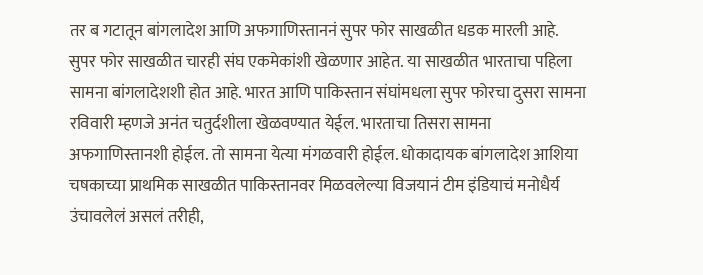तर ब गटातून बांगलादेश आणि अफगाणिस्ताननं सुपर फोर साखळीत धडक मारली आहे. सुपर फोर साखळीत चारही संघ एकमेकांशी खेळणार आहेत. या साखळीत भारताचा पहिला सामना बांगलादेशशी होत आहे. भारत आणि पाकिस्तान संघांमधला सुपर फोरचा दुसरा सामना रविवारी म्हणजे अनंत चतुर्दशीला खेळवण्यात येईल. भारताचा तिसरा सामना अफगाणिस्तानशी होईल. तो सामना येत्या मंगळवारी होईल. धोकादायक बांगलादेश आशिया चषकाच्या प्राथमिक साखळीत पाकिस्तानवर मिळवलेल्या विजयानं टीम इंडियाचं मनोधैर्य उंचावलेलं असलं तरीही,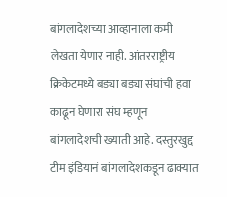बांगलादेशच्या आव्हानाला कमी लेखता येणार नाही. आंतरराष्ट्रीय क्रिकेटमध्ये बड्या बड्या संघांची हवा काढून घेणारा संघ म्हणून बांगलादेशची ख्याती आहे. दस्तुरखुद्द टीम इंडियानं बांगलादेशकडून ढाक्यात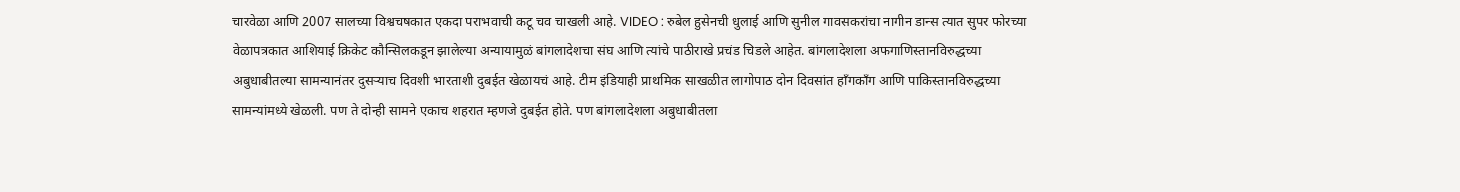चारवेळा आणि 2007 सालच्या विश्वचषकात एकदा पराभवाची कटू चव चाखली आहे. VIDEO : रुबेल हुसेनची धुलाई आणि सुनील गावसकरांचा नागीन डान्स त्यात सुपर फोरच्या वेळापत्रकात आशियाई क्रिकेट कौन्सिलकडून झालेल्या अन्यायामुळं बांगलादेशचा संघ आणि त्यांचे पाठीराखे प्रचंड चिडले आहेत. बांगलादेशला अफगाणिस्तानविरुद्धच्या अबुधाबीतल्या सामन्यानंतर दुसऱ्याच दिवशी भारताशी दुबईत खेळायचं आहे. टीम इंडियाही प्राथमिक साखळीत लागोपाठ दोन दिवसांत हाँगकाँग आणि पाकिस्तानविरुद्धच्या सामन्यांमध्ये खेळली. पण ते दोन्ही सामने एकाच शहरात म्हणजे दुबईत होते. पण बांगलादेशला अबुधाबीतला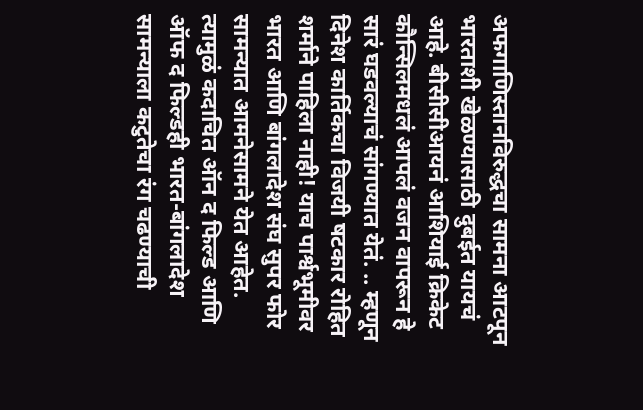अफगाणिस्तानविरुद्धचा सामना आटपून भारताशी खेळण्यासाठी दुबईत यायचं आहे. बीसीसीआयनं आशियाई क्रिकेट कौन्सिलमधलं आपलं वजन वापरून हे सारं घडवल्याचं सांगण्यात येतं. .. म्हणून दिनेश कार्तिकचा विजयी षटकार रोहित शर्माने पाहिला नाही! याच पार्श्वभूमीवर भारत आणि बांगलादेश संघ सुपर फोर सामन्यात आमनेसामने येत आहेत. त्यामुळं कदाचित ऑन द फिल्ड आणि ऑफ द फिल्डही भारत-बांगलादेश सामन्याला कटुतेचा रंग चढण्याची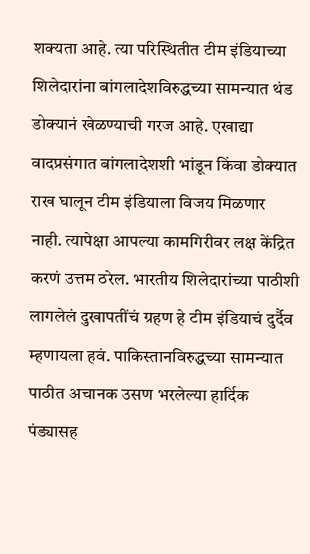शक्यता आहे. त्या परिस्थितीत टीम इंडियाच्या शिलेदारांना बांगलादेशविरुद्धच्या सामन्यात थंड डोक्यानं खेळण्याची गरज आहे. एखाद्या वादप्रसंगात बांगलादेशशी भांडून किंवा डोक्यात राख घालून टीम इंडियाला विजय मिळणार नाही. त्यापेक्षा आपल्या कामगिरीवर लक्ष केंद्रित करणं उत्तम ठरेल. भारतीय शिलेदारांच्या पाठीशी लागलेलं दुखापतींचं ग्रहण हे टीम इंडियाचं दुर्दैव म्हणायला हवं. पाकिस्तानविरुद्धच्या सामन्यात पाठीत अचानक उसण भरलेल्या हार्दिक पंड्यासह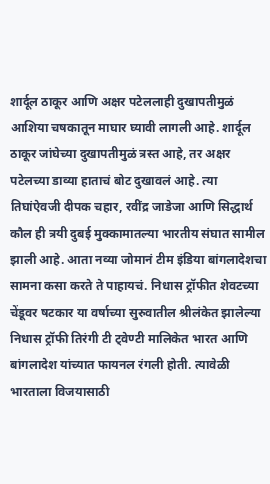शार्दूल ठाकूर आणि अक्षर पटेललाही दुखापतीमुळं आशिया चषकातून माघार घ्यावी लागली आहे. शार्दूल ठाकूर जांघेच्या दुखापतीमुळं त्रस्त आहे, तर अक्षर पटेलच्या डाव्या हाताचं बोट दुखावलं आहे. त्या तिघांऐवजी दीपक चहार, रवींद्र जाडेजा आणि सिद्धार्थ कौल ही त्रयी दुबई मुक्कामातल्या भारतीय संघात सामील झाली आहे. आता नव्या जोमानं टीम इंडिया बांगलादेशचा सामना कसा करते ते पाहायचं. निधास ट्रॉफीत शेवटच्या चेंडूवर षटकार या वर्षाच्या सुरुवातील श्रीलंकेत झालेल्या निधास ट्रॉफी तिरंगी टी ट्वेण्टी मालिकेत भारत आणि बांगलादेश यांच्यात फायनल रंगली होती. त्यावेळी भारताला विजयासाठी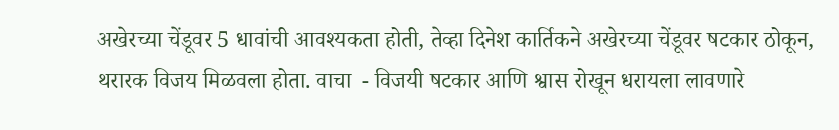अखेरच्या चेंडूवर 5 धावांची आवश्यकता होती, तेव्हा दिनेश कार्तिकने अखेरच्या चेंडूवर षटकार ठोकून, थरारक विजय मिळवला होता. वाचा  - विजयी षटकार आणि श्वास रोखून धरायला लावणारे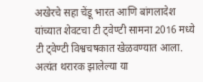अखेरचे सहा चेंडू भारत आणि बांगलादेश यांच्यात शेवटचा टी ट्वेण्टी सामना 2016 मध्ये टी ट्वेण्टी विश्वचषकात खेळवण्यात आला. अत्यंत थरारक झालेल्या या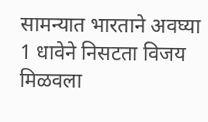सामन्यात भारताने अवघ्या 1 धावेने निसटता विजय मिळवला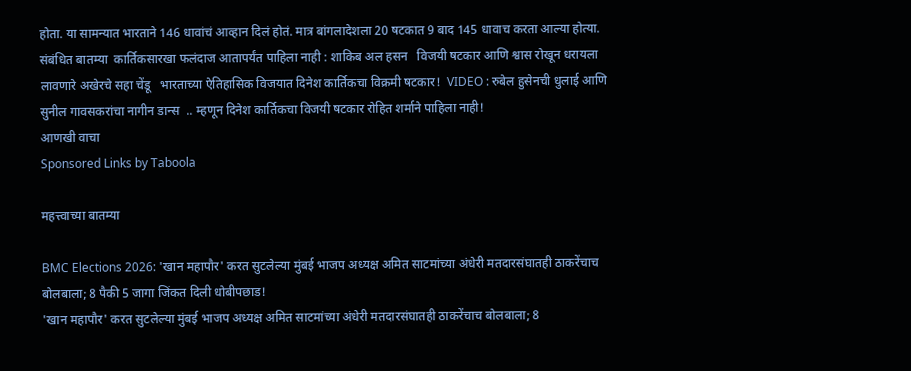होता. या सामन्यात भारताने 146 धावांचं आव्हान दिलं होतं. मात्र बांगलादेशला 20 षटकात 9 बाद 145 धावाच करता आल्या होत्या. संबंधित बातम्या  कार्तिकसारखा फलंदाज आतापर्यंत पाहिला नाही : शाकिब अल हसन   विजयी षटकार आणि श्वास रोखून धरायला लावणारे अखेरचे सहा चेंडू   भारताच्या ऐतिहासिक विजयात दिनेश कार्तिकचा विक्रमी षटकार!  VIDEO : रुबेल हुसेनची धुलाई आणि सुनील गावसकरांचा नागीन डान्स  .. म्हणून दिनेश कार्तिकचा विजयी षटकार रोहित शर्माने पाहिला नाही!
आणखी वाचा
Sponsored Links by Taboola

महत्त्वाच्या बातम्या

BMC Elections 2026: 'खान महापौर' करत सुटलेल्या मुंबई भाजप अध्यक्ष अमित साटमांच्या अंधेरी मतदारसंघातही ठाकरेंचाच बोलबाला; 8 पैकी 5 जागा जिंकत दिली धोबीपछाड!
'खान महापौर' करत सुटलेल्या मुंबई भाजप अध्यक्ष अमित साटमांच्या अंधेरी मतदारसंघातही ठाकरेंचाच बोलबाला; 8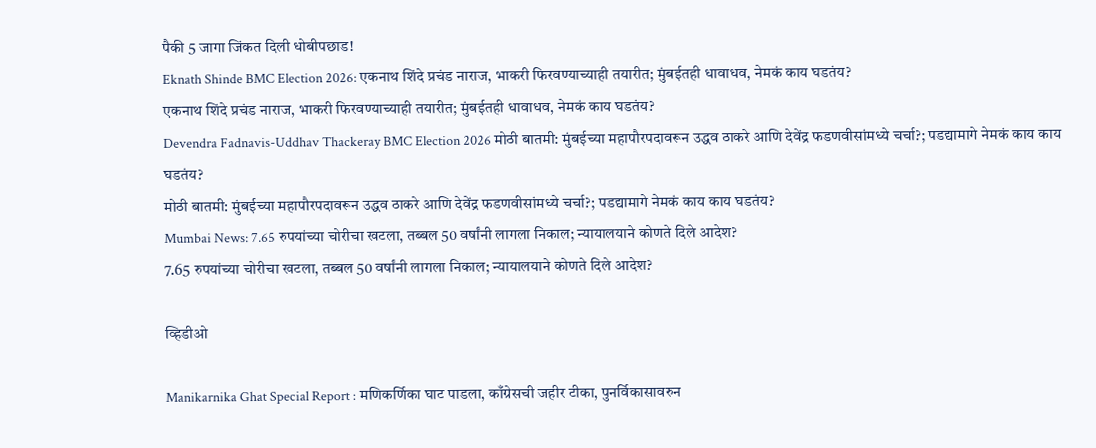पैकी 5 जागा जिंकत दिली धोबीपछाड!
Eknath Shinde BMC Election 2026: एकनाथ शिंदे प्रचंड नाराज, भाकरी फिरवण्याच्याही तयारीत; मुंबईतही धावाधव, नेमकं काय घडतंय?
एकनाथ शिंदे प्रचंड नाराज, भाकरी फिरवण्याच्याही तयारीत; मुंबईतही धावाधव, नेमकं काय घडतंय?
Devendra Fadnavis-Uddhav Thackeray BMC Election 2026 मोठी बातमी: मुंबईच्या महापौरपदावरून उद्धव ठाकरे आणि देवेंद्र फडणवीसांमध्ये चर्चा?; पडद्यामागे नेमकं काय काय घडतंय?
मोठी बातमी: मुंबईच्या महापौरपदावरून उद्धव ठाकरे आणि देवेंद्र फडणवीसांमध्ये चर्चा?; पडद्यामागे नेमकं काय काय घडतंय?
Mumbai News: 7.65 रुपयांच्या चोरीचा खटला, तब्बल 50 वर्षांनी लागला निकाल; न्यायालयाने कोणते दिले आदेश?
7.65 रुपयांच्या चोरीचा खटला, तब्बल 50 वर्षांनी लागला निकाल; न्यायालयाने कोणते दिले आदेश?

व्हिडीओ

Manikarnika Ghat Special Report : मणिकर्णिका घाट पाडला, काँग्रेसची जहीर टीका, पुनर्विकासावरुन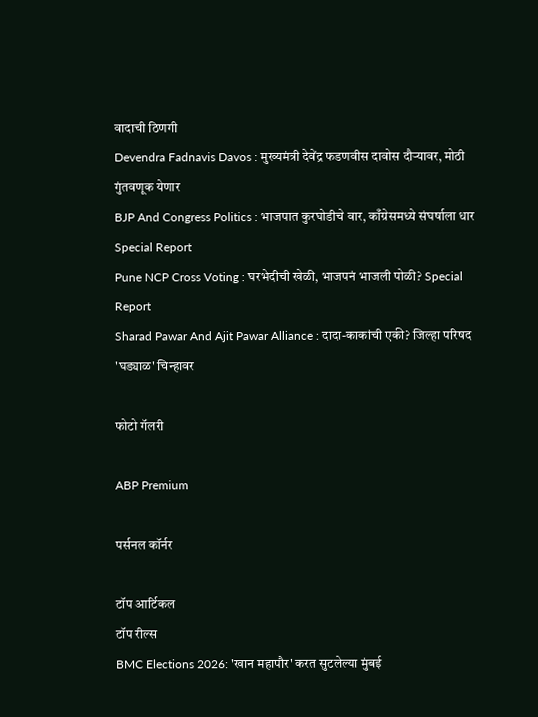वादाची ठिणगी
Devendra Fadnavis Davos : मुख्यमंत्री देवेंद्र फडणवीस दावोस दौऱ्यावर, मोठी गुंतवणूक येणार
BJP And Congress Politics : भाजपात कुरघोडीचे वार, काँग्रेसमध्ये संघर्षाला धार Special Report
Pune NCP Cross Voting : घरभेदीची खेळी, भाजपनं भाजली पोळी? Special Report
Sharad Pawar And Ajit Pawar Alliance : दादा-काकांची एकी? जिल्हा परिषद 'घड्याळ' चिन्हावर

फोटो गॅलरी

ABP Premium

पर्सनल कॉर्नर

टॉप आर्टिकल
टॉप रील्स
BMC Elections 2026: 'खान महापौर' करत सुटलेल्या मुंबई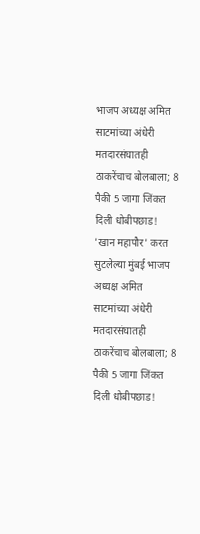भाजप अध्यक्ष अमित साटमांच्या अंधेरी मतदारसंघातही ठाकरेंचाच बोलबाला; 8 पैकी 5 जागा जिंकत दिली धोबीपछाड!
'खान महापौर' करत सुटलेल्या मुंबई भाजप अध्यक्ष अमित साटमांच्या अंधेरी मतदारसंघातही ठाकरेंचाच बोलबाला; 8 पैकी 5 जागा जिंकत दिली धोबीपछाड!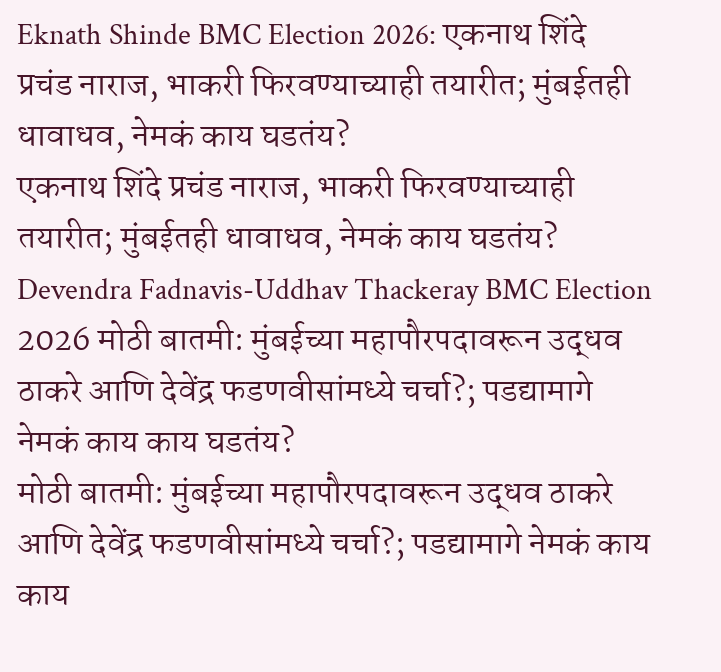Eknath Shinde BMC Election 2026: एकनाथ शिंदे प्रचंड नाराज, भाकरी फिरवण्याच्याही तयारीत; मुंबईतही धावाधव, नेमकं काय घडतंय?
एकनाथ शिंदे प्रचंड नाराज, भाकरी फिरवण्याच्याही तयारीत; मुंबईतही धावाधव, नेमकं काय घडतंय?
Devendra Fadnavis-Uddhav Thackeray BMC Election 2026 मोठी बातमी: मुंबईच्या महापौरपदावरून उद्धव ठाकरे आणि देवेंद्र फडणवीसांमध्ये चर्चा?; पडद्यामागे नेमकं काय काय घडतंय?
मोठी बातमी: मुंबईच्या महापौरपदावरून उद्धव ठाकरे आणि देवेंद्र फडणवीसांमध्ये चर्चा?; पडद्यामागे नेमकं काय काय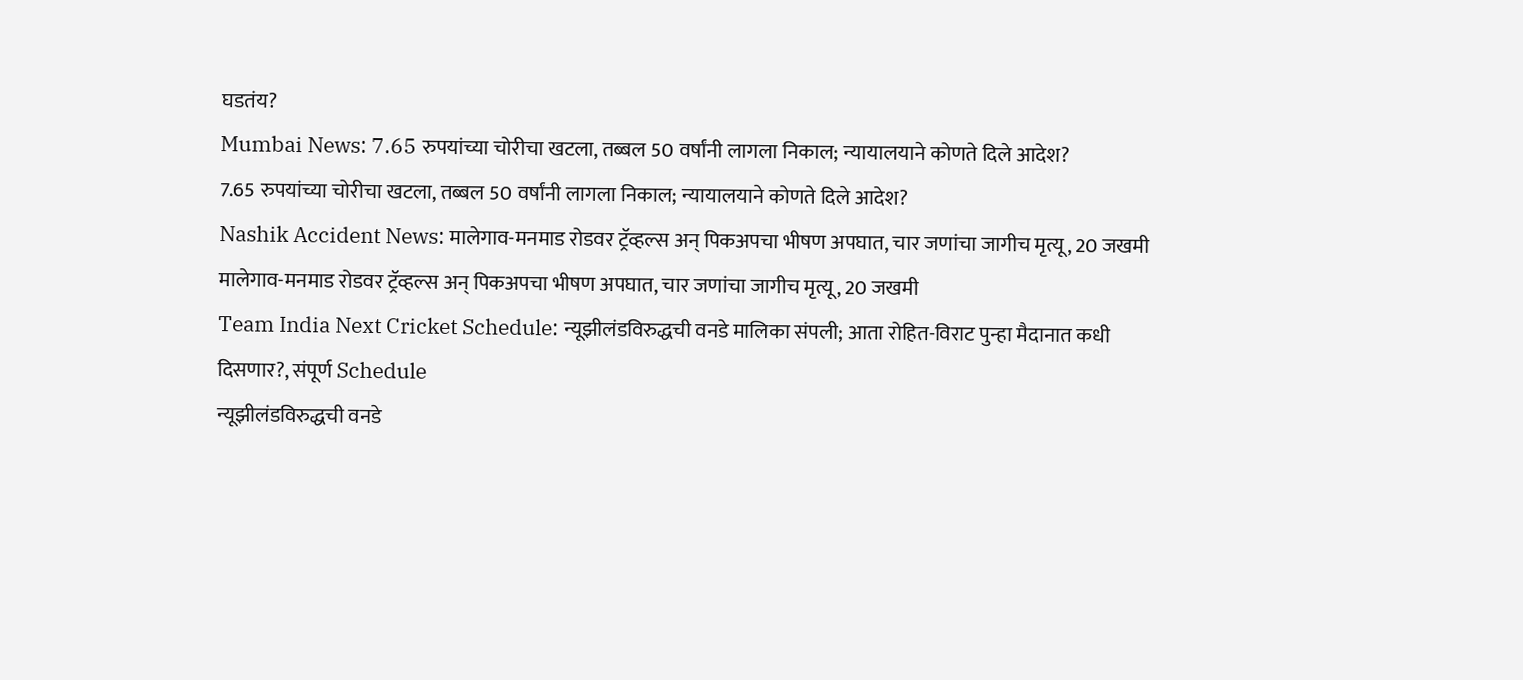घडतंय?
Mumbai News: 7.65 रुपयांच्या चोरीचा खटला, तब्बल 50 वर्षांनी लागला निकाल; न्यायालयाने कोणते दिले आदेश?
7.65 रुपयांच्या चोरीचा खटला, तब्बल 50 वर्षांनी लागला निकाल; न्यायालयाने कोणते दिले आदेश?
Nashik Accident News: मालेगाव-मनमाड रोडवर ट्रॅव्हल्स अन् पिकअपचा भीषण अपघात, चार जणांचा जागीच मृत्यू, 20 जखमी
मालेगाव-मनमाड रोडवर ट्रॅव्हल्स अन् पिकअपचा भीषण अपघात, चार जणांचा जागीच मृत्यू, 20 जखमी
Team India Next Cricket Schedule: न्यूझीलंडविरुद्धची वनडे मालिका संपली; आता रोहित-विराट पुन्हा मैदानात कधी दिसणार?, संपूर्ण Schedule
न्यूझीलंडविरुद्धची वनडे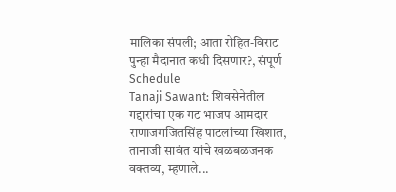मालिका संपली; आता रोहित-विराट पुन्हा मैदानात कधी दिसणार?, संपूर्ण Schedule
Tanaji Sawant: शिवसेनेतील गद्दारांचा एक गट भाजप आमदार राणाजगजितसिंह पाटलांच्या खिशात, तानाजी सावंत यांचे खळबळजनक वक्तव्य, म्हणाले...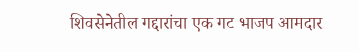शिवसेनेतील गद्दारांचा एक गट भाजप आमदार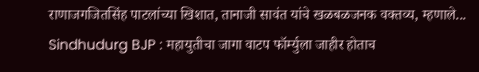राणाजगजितसिंह पाटलांच्या खिशात, तानाजी सावंत यांचे खळबळजनक वक्तव्य, म्हणाले...
Sindhudurg BJP : महायुतीचा जागा वाटप फॉर्म्युला जाहीर होताच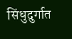सिंधुदुर्गात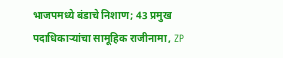भाजपमध्ये बंडाचे निशाण; 43 प्रमुख पदाधिकाऱ्यांचा सामूहिक राजीनामा, ZP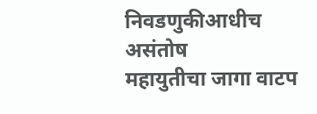निवडणुकीआधीच असंतोष
महायुतीचा जागा वाटप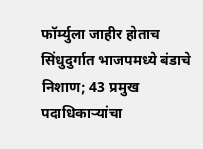फॉर्म्युला जाहीर होताच सिंधुदुर्गात भाजपमध्ये बंडाचे निशाण; 43 प्रमुख पदाधिकाऱ्यांचा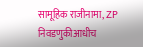सामूहिक राजीनामा, ZP निवडणुकीआधीच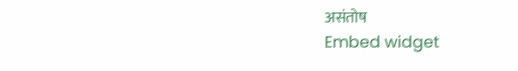असंतोष
Embed widget